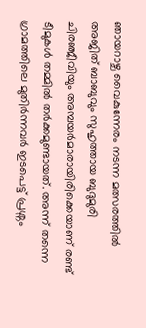ഞായറാഴ്ച വൈകുന്നേരം നടന്ന മത്സരത്തിൽ അജിത് ബാബുവും സുഹൃത്തായ ബുദുമുരി ചിരഞ്ജീവിയും അമ്പയർമാരായിരിക്കെയാണ് രണ്ട് ടീമുകൾ തമ്മിൽ തർക്കമുണ്ടായത്. അന്ന് തന്നെ ഗ്രാമത്തിലെ മുതിർന്നവർ ഇടപെട്ട് പ്രശ്നം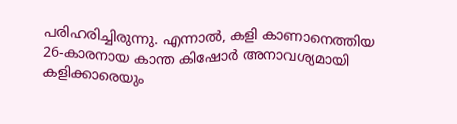പരിഹരിച്ചിരുന്നു. എന്നാൽ, കളി കാണാനെത്തിയ 26-കാരനായ കാന്ത കിഷോർ അനാവശ്യമായി കളിക്കാരെയും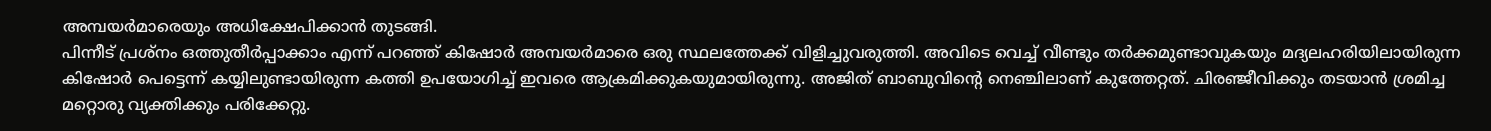അമ്പയർമാരെയും അധിക്ഷേപിക്കാൻ തുടങ്ങി.
പിന്നീട് പ്രശ്നം ഒത്തുതീർപ്പാക്കാം എന്ന് പറഞ്ഞ് കിഷോർ അമ്പയർമാരെ ഒരു സ്ഥലത്തേക്ക് വിളിച്ചുവരുത്തി. അവിടെ വെച്ച് വീണ്ടും തർക്കമുണ്ടാവുകയും മദ്യലഹരിയിലായിരുന്ന കിഷോർ പെട്ടെന്ന് കയ്യിലുണ്ടായിരുന്ന കത്തി ഉപയോഗിച്ച് ഇവരെ ആക്രമിക്കുകയുമായിരുന്നു. അജിത് ബാബുവിന്റെ നെഞ്ചിലാണ് കുത്തേറ്റത്. ചിരഞ്ജീവിക്കും തടയാൻ ശ്രമിച്ച മറ്റൊരു വ്യക്തിക്കും പരിക്കേറ്റു.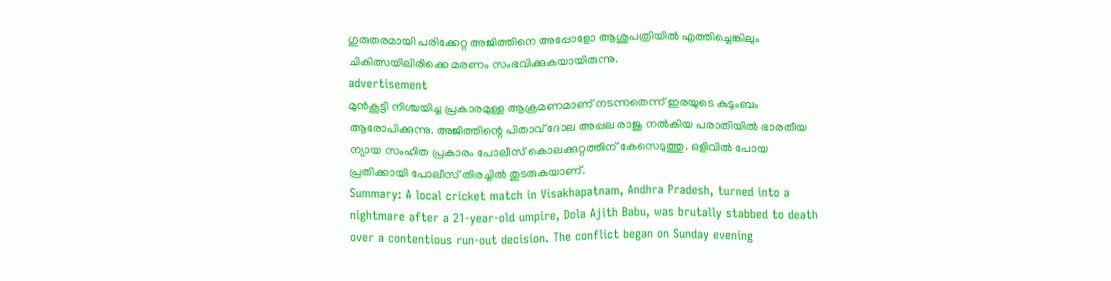ഗുരുതരമായി പരിക്കേറ്റ അജിത്തിനെ അപ്പോളോ ആശുപത്രിയിൽ എത്തിച്ചെങ്കിലും ചികിത്സയിലിരിക്കെ മരണം സംഭവിക്കുകയായിരുന്നു.
advertisement
മുൻകൂട്ടി നിശ്ചയിച്ച പ്രകാരമുള്ള ആക്രമണമാണ് നടന്നതെന്ന് ഇരയുടെ കുടുംബം ആരോപിക്കുന്നു. അജിത്തിന്റെ പിതാവ് ദോല അപ്പല രാജു നൽകിയ പരാതിയിൽ ഭാരതീയ ന്യായ സംഹിത പ്രകാരം പോലീസ് കൊലക്കുറ്റത്തിന് കേസെടുത്തു. ഒളിവിൽ പോയ പ്രതിക്കായി പോലീസ് തിരച്ചിൽ തുടരുകയാണ്.
Summary: A local cricket match in Visakhapatnam, Andhra Pradesh, turned into a nightmare after a 21-year-old umpire, Dola Ajith Babu, was brutally stabbed to death over a contentious run-out decision. The conflict began on Sunday evening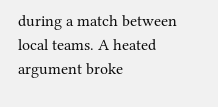during a match between local teams. A heated argument broke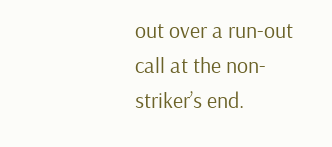out over a run-out call at the non-striker’s end.